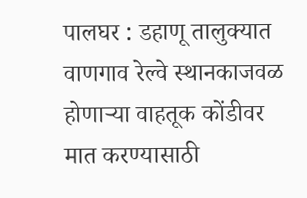पालघर : डहाणू तालुक्यात वाणगाव रेल्वे स्थानकाजवळ होणाऱ्या वाहतूक कोंडीवर मात करण्यासाठी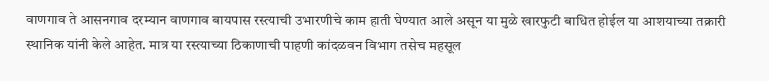वाणगाव ते आसनगाव दरम्यान वाणगाव बायपास रस्त्याची उभारणीचे काम हाती घेण्यात आले असून या मुळे खारफुटी बाधित होईल या आशयाच्या तक्रारी स्थानिक यांनी केले आहेत. मात्र या रस्त्याच्या ठिकाणाची पाहणी कांदळवन विभाग तसेच महसूल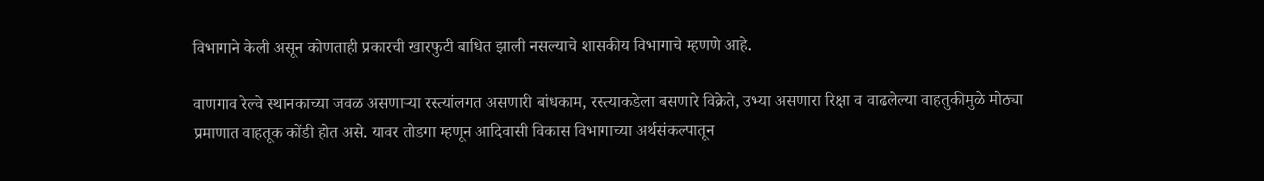विभागाने केली असून कोणताही प्रकारची खारफुटी बाधित झाली नसल्याचे शासकीय विभागाचे म्हणणे आहे.

वाणगाव रेल्वे स्थानकाच्या जवळ असणाऱ्या रस्त्यांलगत असणारी बांधकाम, रस्त्याकडेला बसणारे विक्रेते, उभ्या असणारा रिक्षा व वाढलेल्या वाहतुकीमुळे मोठ्या प्रमाणात वाहतूक कोंडी होत असे. यावर तोडगा म्हणून आदिवासी विकास विभागाच्या अर्थसंकल्पातून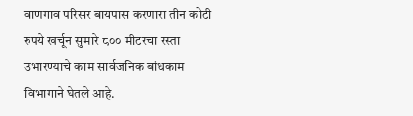वाणगाव परिसर बायपास करणारा तीन कोटी रुपये खर्चून सुमारे ८०० मीटरचा रस्ता उभारण्याचे काम सार्वजनिक बांधकाम विभागाने घेतले आहे.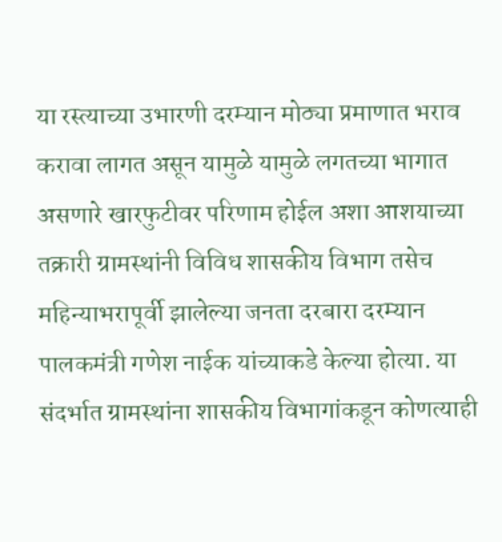या रस्त्याच्या उभारणी दरम्यान मोठ्या प्रमाणात भराव करावा लागत असून यामुळे यामुळे लगतच्या भागात असणारे खारफुटीवर परिणाम होईल अशा आशयाच्या तक्रारी ग्रामस्थांनी विविध शासकीय विभाग तसेच महिन्याभरापूर्वी झालेल्या जनता दरबारा दरम्यान पालकमंत्री गणेश नाईक यांच्याकडे केल्या होत्या. या संदर्भात ग्रामस्थांना शासकीय विभागांकडून कोणत्याही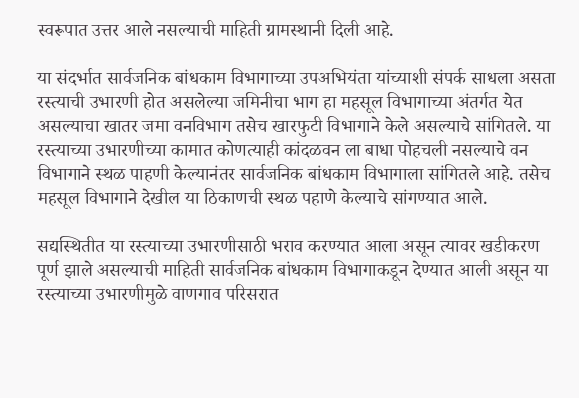स्वरूपात उत्तर आले नसल्याची माहिती ग्रामस्थानी दिली आहे.

या संदर्भात सार्वजनिक बांधकाम विभागाच्या उपअभियंता यांच्याशी संपर्क साधला असता रस्त्याची उभारणी होत असलेल्या जमिनीचा भाग हा महसूल विभागाच्या अंतर्गत येत असल्याचा खातर जमा वनविभाग तसेच खारफुटी विभागाने केले असल्याचे सांगितले. या रस्त्याच्या उभारणीच्या कामात कोणत्याही कांदळवन ला बाधा पोहचली नसल्याचे वन विभागाने स्थळ पाहणी केल्यानंतर सार्वजनिक बांधकाम विभागाला सांगितले आहे. तसेच महसूल विभागाने देखील या ठिकाणची स्थळ पहाणे केल्याचे सांगण्यात आले.

सद्यस्थितीत या रस्त्याच्या उभारणीसाठी भराव करण्यात आला असून त्यावर खडीकरण पूर्ण झाले असल्याची माहिती सार्वजनिक बांधकाम विभागाकडून देण्यात आली असून या रस्त्याच्या उभारणीमुळे वाणगाव परिसरात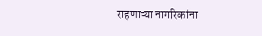राहणाऱ्या नागरिकांना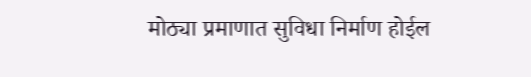मोठ्या प्रमाणात सुविधा निर्माण होईल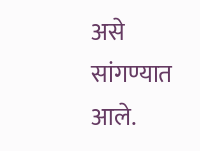असे सांगण्यात आले.